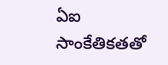ఏఐ సాంకేతికతతో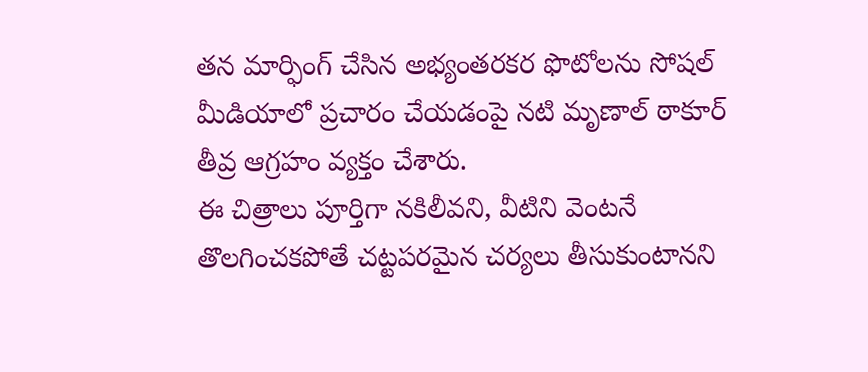తన మార్ఫింగ్ చేసిన అభ్యంతరకర ఫొటోలను సోషల్ మీడియాలో ప్రచారం చేయడంపై నటి మృణాల్ ఠాకూర్ తీవ్ర ఆగ్రహం వ్యక్తం చేశారు.
ఈ చిత్రాలు పూర్తిగా నకిలీవని, వీటిని వెంటనే తొలగించకపోతే చట్టపరమైన చర్యలు తీసుకుంటానని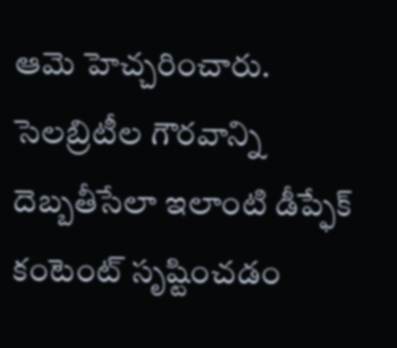ఆమె హెచ్చరించారు.
సెలబ్రిటీల గౌరవాన్ని దెబ్బతీసేలా ఇలాంటి డీప్ఫేక్ కంటెంట్ సృష్టించడం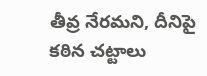తీవ్ర నేరమని, దీనిపై కఠిన చట్టాలు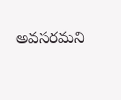అవసరమని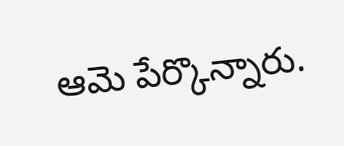ఆమె పేర్కొన్నారు.